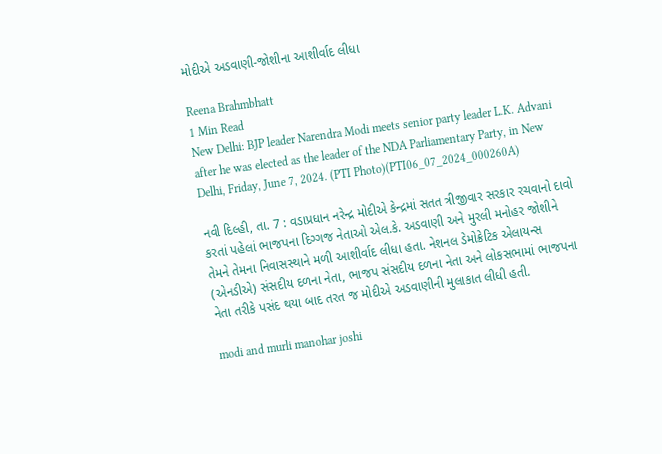મોદીએ અડવાણી-જોશીના આશીર્વાદ લીધા

Reena Brahmbhatt
1 Min Read
New Delhi: BJP leader Narendra Modi meets senior party leader L.K. Advani after he was elected as the leader of the NDA Parliamentary Party, in New Delhi, Friday, June 7, 2024. (PTI Photo)(PTI06_07_2024_000260A)

નવી દિલ્હી, તા. 7 : વડાપ્રધાન નરેન્દ્ર મોદીએ કેન્દ્રમાં સતત ત્રીજીવાર સરકાર રચવાનો દાવો કરતાં પહેલાં ભાજપના દિગ્ગજ નેતાઓ એલ.કે. અડવાણી અને મુરલી મનોહર જોશીને તેમને તેમના નિવાસસ્થાને મળી આશીર્વાદ લીધા હતા. નેશનલ ડેમોક્રેટિક એલાયન્સ (એનડીએ) સંસદીય દળના નેતા, ભાજપ સંસદીય દળના નેતા અને લોકસભામાં ભાજપના નેતા તરીકે પસંદ થયા બાદ તરત જ મોદીએ અડવાણીની મુલાકાત લીધી હતી.

modi and murli manohar joshi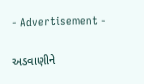- Advertisement -

અડવાણીને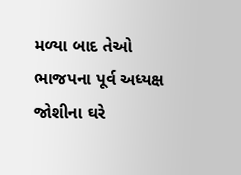મળ્યા બાદ તેઓ ભાજપના પૂર્વ અધ્યક્ષ જોશીના ઘરે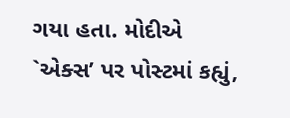ગયા હતા. મોદીએ `એક્સ’ પર પોસ્ટમાં કહ્યું,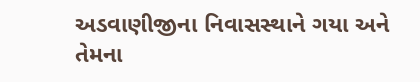અડવાણીજીના નિવાસસ્થાને ગયા અને તેમના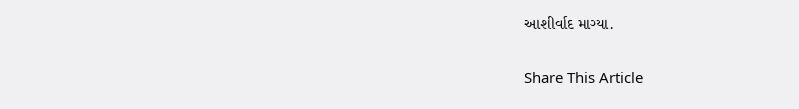આશીર્વાદ માગ્યા.

Share This Article